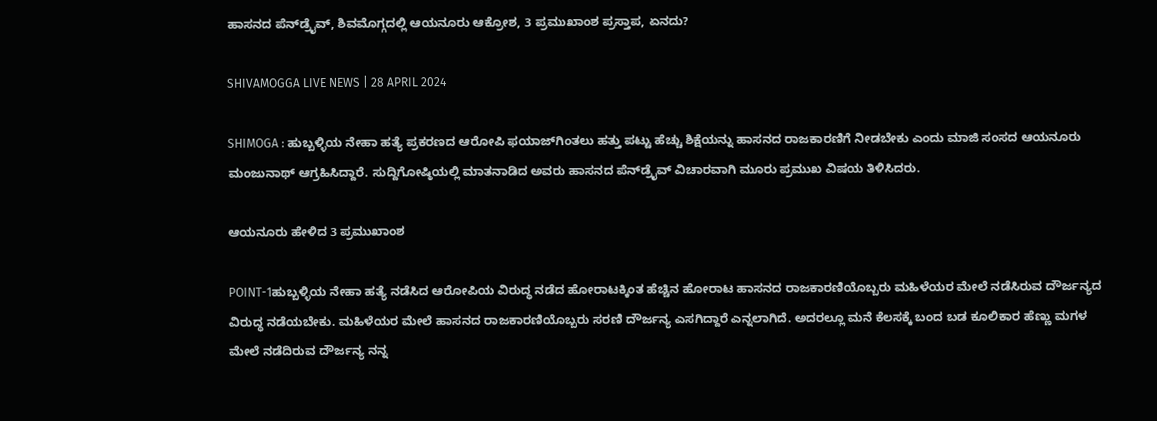ಹಾಸನದ ಪೆನ್‌ಡ್ರೈವ್‌, ಶಿವಮೊಗ್ಗದಲ್ಲಿ ಆಯನೂರು ಆಕ್ರೋಶ, 3 ಪ್ರಮುಖಾಂಶ ಪ್ರಸ್ತಾಪ, ಏನದು?

SHIVAMOGGA LIVE NEWS | 28 APRIL 2024

SHIMOGA : ಹುಬ್ಬಳ್ಳಿಯ ನೇಹಾ ಹತ್ಯೆ ಪ್ರಕರಣದ ಆರೋಪಿ ಫಯಾಜ್‌ಗಿಂತಲು ಹತ್ತು ಪಟ್ಟು ಹೆಚ್ಚು ಶಿಕ್ಷೆಯನ್ನು ಹಾಸನದ ರಾಜಕಾರಣಿಗೆ ನೀಡಬೇಕು ಎಂದು ಮಾಜಿ ಸಂಸದ ಆಯನೂರು ಮಂಜುನಾಥ್‌ ಆಗ್ರಹಿಸಿದ್ದಾರೆ. ಸುದ್ದಿಗೋಷ್ಠಿಯಲ್ಲಿ ಮಾತನಾಡಿದ ಅವರು ಹಾಸನದ ಪೆನ್‌ಡ್ರೈವ್‌ ವಿಚಾರವಾಗಿ ಮೂರು ಪ್ರಮುಖ ವಿಷಯ ತಿಳಿಸಿದರು.

ಆಯನೂರು ಹೇಳಿದ 3 ಪ್ರಮುಖಾಂಶ

POINT-1ಹುಬ್ಬಳ್ಳಿಯ ನೇಹಾ ಹತ್ಯೆ ನಡೆಸಿದ ಆರೋಪಿಯ ವಿರುದ್ಧ ನಡೆದ ಹೋರಾಟಕ್ಕಿಂತ ಹೆಚ್ಚಿನ ಹೋರಾಟ ಹಾಸನದ ರಾಜಕಾರಣಿಯೊಬ್ಬರು ಮಹಿಳೆಯರ ಮೇಲೆ ನಡೆಸಿರುವ ದೌರ್ಜನ್ಯದ ವಿರುದ್ಧ ನಡೆಯಬೇಕು. ಮಹಿಳೆಯರ ಮೇಲೆ ಹಾಸನದ ರಾಜಕಾರಣಿಯೊಬ್ಬರು ಸರಣಿ ದೌರ್ಜನ್ಯ ಎಸಗಿದ್ದಾರೆ ಎನ್ನಲಾಗಿದೆ. ಅದರಲ್ಲೂ ಮನೆ ಕೆಲಸಕ್ಕೆ ಬಂದ ಬಡ ಕೂಲಿಕಾರ ಹೆಣ್ಣು ಮಗಳ ಮೇಲೆ ನಡೆದಿರುವ ದೌರ್ಜನ್ಯ ನನ್ನ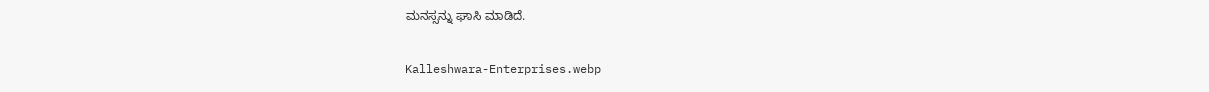ಮನಸ್ಸನ್ನು ಘಾಸಿ ಮಾಡಿದೆ.

Kalleshwara-Enterprises.webp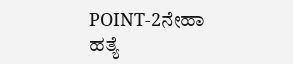POINT-2ನೇಹಾ ಹತ್ಯೆ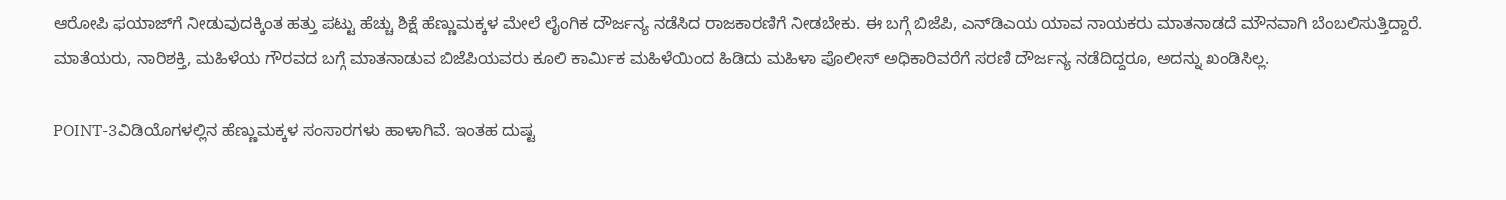ಆರೋಪಿ ಫಯಾಜ್‌ಗೆ ನೀಡುವುದಕ್ಕಿಂತ ಹತ್ತು ಪಟ್ಟು ಹೆಚ್ಚು ಶಿಕ್ಷೆ ಹೆಣ್ಣುಮಕ್ಕಳ ಮೇಲೆ ಲೈಂಗಿಕ ದೌರ್ಜನ್ಯ ನಡೆಸಿದ ರಾಜಕಾರಣಿಗೆ ನೀಡಬೇಕು. ಈ ಬಗ್ಗೆ ಬಿಜೆಪಿ, ಎನ್‌ಡಿಎಯ ಯಾವ ನಾಯಕರು ಮಾತನಾಡದೆ ಮೌನವಾಗಿ ಬೆಂಬಲಿಸುತ್ತಿದ್ದಾರೆ. ಮಾತೆಯರು, ನಾರಿಶಕ್ತಿ, ಮಹಿಳೆಯ ಗೌರವದ ಬಗ್ಗೆ ಮಾತನಾಡುವ ಬಿಜೆಪಿಯವರು ಕೂಲಿ ಕಾರ್ಮಿಕ ಮಹಿಳೆಯಿಂದ ಹಿಡಿದು ಮಹಿಳಾ ಪೊಲೀಸ್ ಅಧಿಕಾರಿವರೆಗೆ ಸರಣಿ ದೌರ್ಜನ್ಯ ನಡೆದಿದ್ದರೂ, ಅದನ್ನು ಖಂಡಿಸಿಲ್ಲ.

POINT-3ವಿಡಿಯೊಗಳಲ್ಲಿನ ಹೆಣ್ಣುಮಕ್ಕಳ ಸಂಸಾರಗಳು ಹಾಳಾಗಿವೆ. ಇಂತಹ ದುಷ್ಟ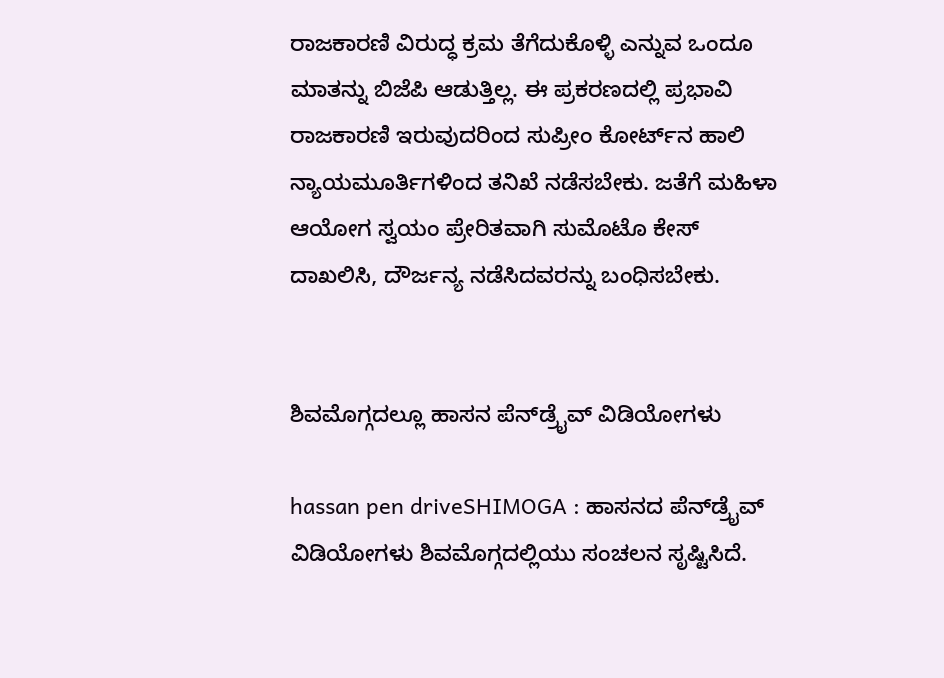ರಾಜಕಾರಣಿ ವಿರುದ್ಧ ಕ್ರಮ ತೆಗೆದುಕೊಳ್ಳಿ ಎನ್ನುವ ಒಂದೂ ಮಾತನ್ನು ಬಿಜೆಪಿ ಆಡುತ್ತಿಲ್ಲ. ಈ ಪ್ರಕರಣದಲ್ಲಿ ಪ್ರಭಾವಿ ರಾಜಕಾರಣಿ ಇರುವುದರಿಂದ ಸುಪ್ರೀಂ ಕೋರ್ಟ್‌ನ ಹಾಲಿ ನ್ಯಾಯಮೂರ್ತಿಗಳಿಂದ ತನಿಖೆ ನಡೆಸಬೇಕು. ಜತೆಗೆ ಮಹಿಳಾ ಆಯೋಗ ಸ್ವಯಂ ಪ್ರೇರಿತವಾಗಿ ಸುಮೊಟೊ ಕೇಸ್ ದಾಖಲಿಸಿ, ದೌರ್ಜನ್ಯ ನಡೆಸಿದವರನ್ನು ಬಂಧಿಸಬೇಕು.


ಶಿವಮೊಗ್ಗದಲ್ಲೂ ಹಾಸನ ಪೆನ್‌ಡ್ರೈವ್‌ ವಿಡಿಯೋಗಳು

hassan pen driveSHIMOGA : ಹಾಸನದ ಪೆನ್‌ಡ್ರೈವ್‌ ವಿಡಿಯೋಗಳು ಶಿವಮೊಗ್ಗದಲ್ಲಿಯು ಸಂಚಲನ ಸೃಷ್ಟಿಸಿದೆ.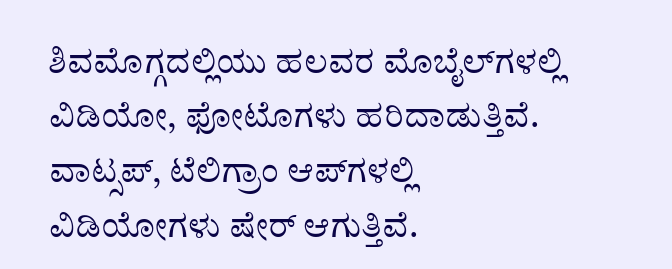ಶಿವಮೊಗ್ಗದಲ್ಲಿಯು ಹಲವರ ಮೊಬೈಲ್‌ಗಳಲ್ಲಿ ವಿಡಿಯೋ, ಫೋಟೊಗಳು ಹರಿದಾಡುತ್ತಿವೆ. ವಾಟ್ಸಪ್‌, ಟೆಲಿಗ್ರಾಂ ಆಪ್‌ಗಳಲ್ಲಿ ವಿಡಿಯೋಗಳು ಷೇರ್‌ ಆಗುತ್ತಿವೆ.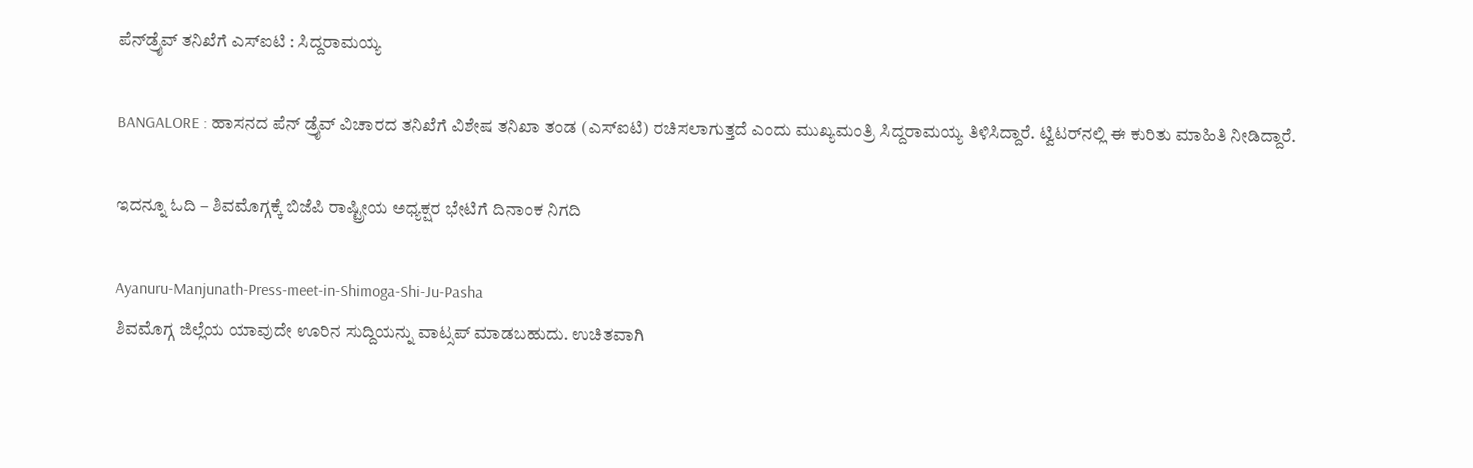ಪೆನ್‌ಡ್ರೈವ್‌ ತನಿಖೆಗೆ ಎಸ್‌ಐಟಿ : ಸಿದ್ದರಾಮಯ್ಯ

BANGALORE : ಹಾಸನದ ಪೆನ್‌ ಡ್ರೈವ್‌ ವಿಚಾರದ ತನಿಖೆಗೆ ವಿಶೇಷ ತನಿಖಾ ತಂಡ (ಎಸ್‌ಐಟಿ) ರಚಿಸಲಾಗುತ್ತದೆ ಎಂದು ಮುಖ್ಯಮಂತ್ರಿ ಸಿದ್ದರಾಮಯ್ಯ ತಿಳಿಸಿದ್ದಾರೆ. ಟ್ವಿಟರ್‌ನಲ್ಲಿ ಈ ಕುರಿತು ಮಾಹಿತಿ ನೀಡಿದ್ದಾರೆ.

ಇದನ್ನೂ ಓದಿ – ಶಿವಮೊಗ್ಗಕ್ಕೆ ಬಿಜೆಪಿ ರಾಷ್ಟ್ರೀಯ ಅಧ್ಯಕ್ಷರ ಭೇಟಿಗೆ ದಿನಾಂಕ ನಿಗದಿ

Ayanuru-Manjunath-Press-meet-in-Shimoga-Shi-Ju-Pasha
ಶಿವಮೊಗ್ಗ ಜಿಲ್ಲೆಯ ಯಾವುದೇ ಊರಿನ ಸುದ್ದಿಯನ್ನು ವಾಟ್ಸಪ್‌ ಮಾಡಬಹುದು. ಉಚಿತವಾಗಿ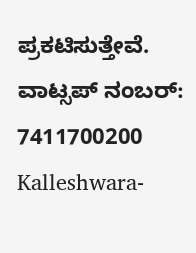ಪ್ರಕಟಿಸುತ್ತೇವೆ. ವಾಟ್ಸಪ್‌ ನಂಬರ್: 7411700200
Kalleshwara-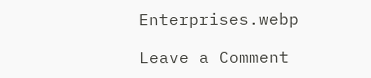Enterprises.webp

Leave a Comment